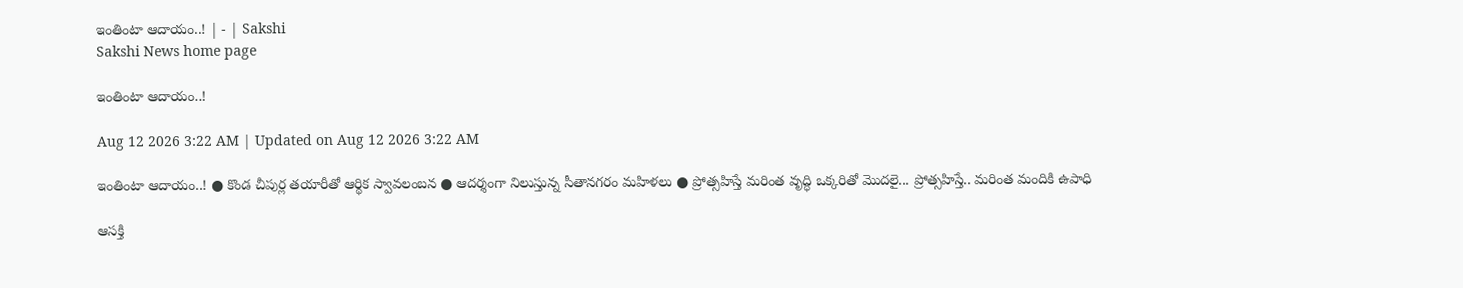ఇంతింటా ఆదాయం..! | - | Sakshi
Sakshi News home page

ఇంతింటా ఆదాయం..!

Aug 12 2026 3:22 AM | Updated on Aug 12 2026 3:22 AM

ఇంతింటా ఆదాయం..! ● కొండ చీపుర్ల తయారీతో ఆర్థిక స్వావలంబన ● ఆదర్శంగా నిలుస్తున్న సీతానగరం మహిళలు ● ప్రోత్సహిస్తే మరింత వృద్ధి ఒక్కరితో మొదలై... ప్రోత్సహిస్తే.. మరింత మందికి ఉపాధి

ఆసక్తి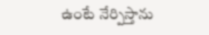ఉంటే నేర్పిస్తాను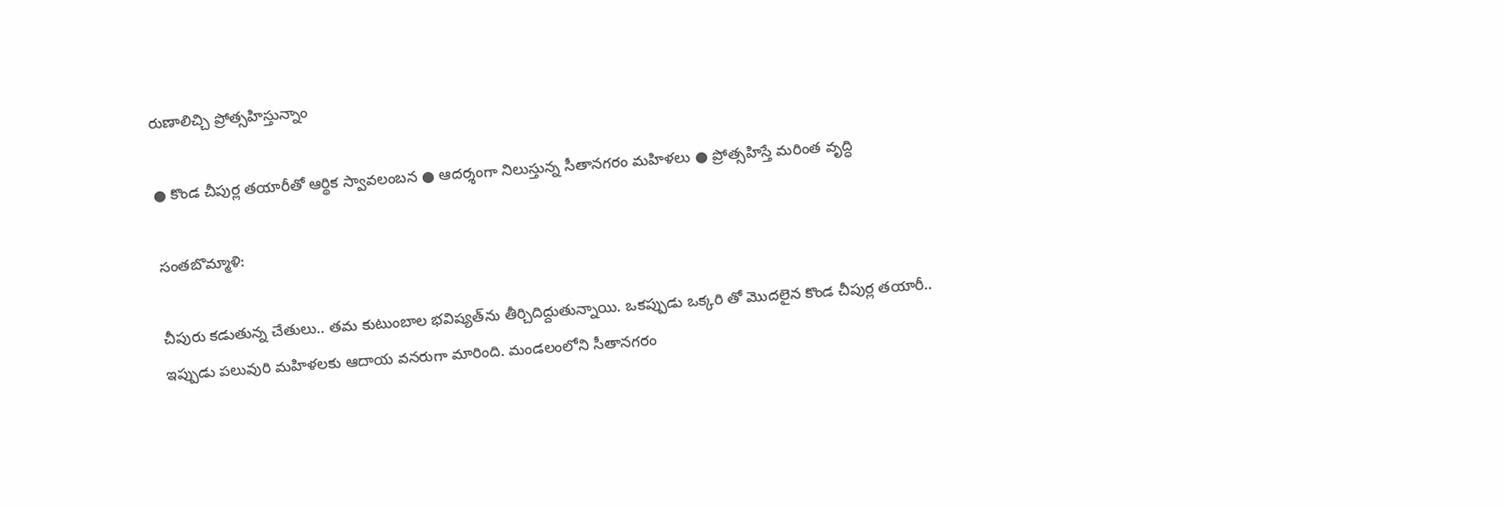రుణాలిచ్చి ప్రోత్సహిస్తున్నాం

● కొండ చీపుర్ల తయారీతో ఆర్థిక స్వావలంబన ● ఆదర్శంగా నిలుస్తున్న సీతానగరం మహిళలు ● ప్రోత్సహిస్తే మరింత వృద్ధి

సంతబొమ్మాళి:

చీపురు కడుతున్న చేతులు.. తమ కుటుంబాల భవిష్యత్‌ను తీర్చిదిద్దుతున్నాయి. ఒకప్పుడు ఒక్కరి తో మొదలైన కొండ చీపుర్ల తయారీ.. ఇప్పుడు పలువురి మహిళలకు ఆదాయ వనరుగా మారింది. మండలంలోని సీతానగరం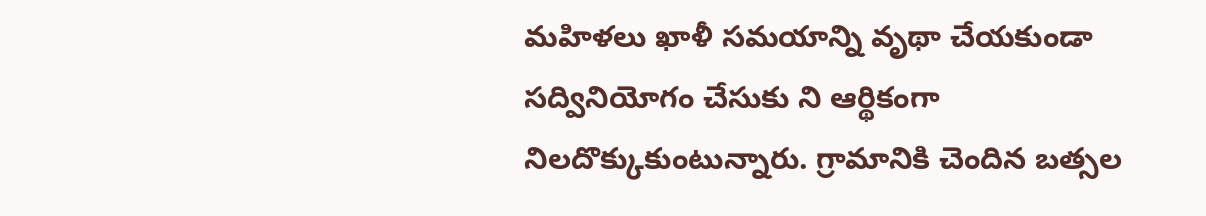మహిళలు ఖాళీ సమయాన్ని వృథా చేయకుండా సద్వినియోగం చేసుకు ని ఆర్థికంగా నిలదొక్కుకుంటున్నారు. గ్రామానికి చెందిన బత్సల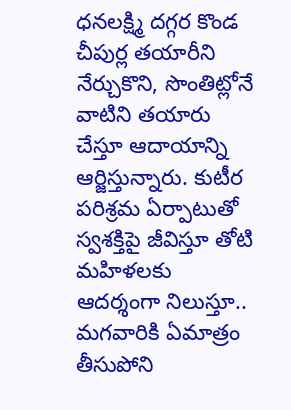ధనలక్ష్మి దగ్గర కొండ చీపుర్ల తయారీని నేర్చుకొని, సొంతిట్లోనే వాటిని తయారు చేస్తూ ఆదాయాన్ని ఆర్జిస్తున్నారు. కుటీర పరిశ్రమ ఏర్పాటుతో స్వశక్తిపై జీవిస్తూ తోటి మహిళలకు ఆదర్శంగా నిలుస్తూ.. మగవారికి ఏమాత్రం తీసుపోని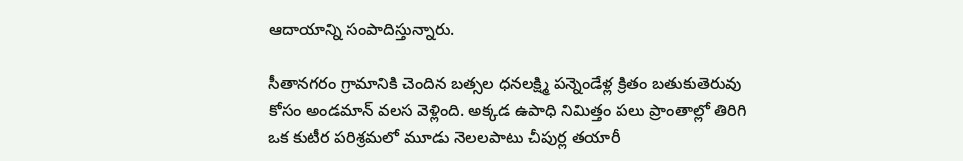ఆదాయాన్ని సంపాదిస్తున్నారు.

సీతానగరం గ్రామానికి చెందిన బత్సల ధనలక్ష్మి పన్నెండేళ్ల క్రితం బతుకుతెరువు కోసం అండమాన్‌ వలస వెళ్లింది. అక్కడ ఉపాధి నిమిత్తం పలు ప్రాంతాల్లో తిరిగి ఒక కుటీర పరిశ్రమలో మూడు నెలలపాటు చీపుర్ల తయారీ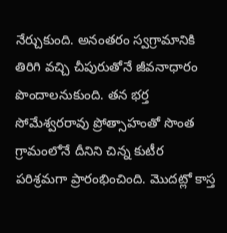నేర్చుకుంది. అనంతరం స్వగ్రామానికి తిరిగి వచ్చి చీపురుతోనే జీవనాధారం పొందాలనుకుంది. తన భర్త సోమేశ్వరరావు ప్రోత్సాహంతో సొంత గ్రామంలోనే దీనిని చిన్న కుటీర పరిశ్రమగా ప్రారంభించింది. మొదట్లో కాస్త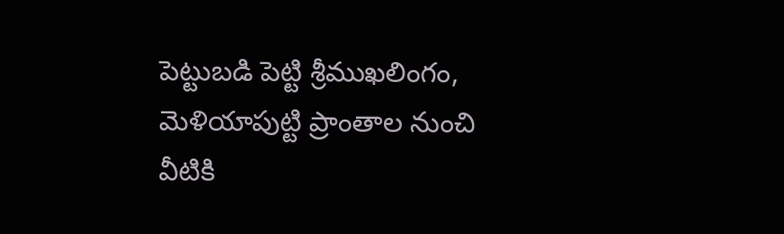పెట్టుబడి పెట్టి శ్రీముఖలింగం, మెళియాపుట్టి ప్రాంతాల నుంచి వీటికి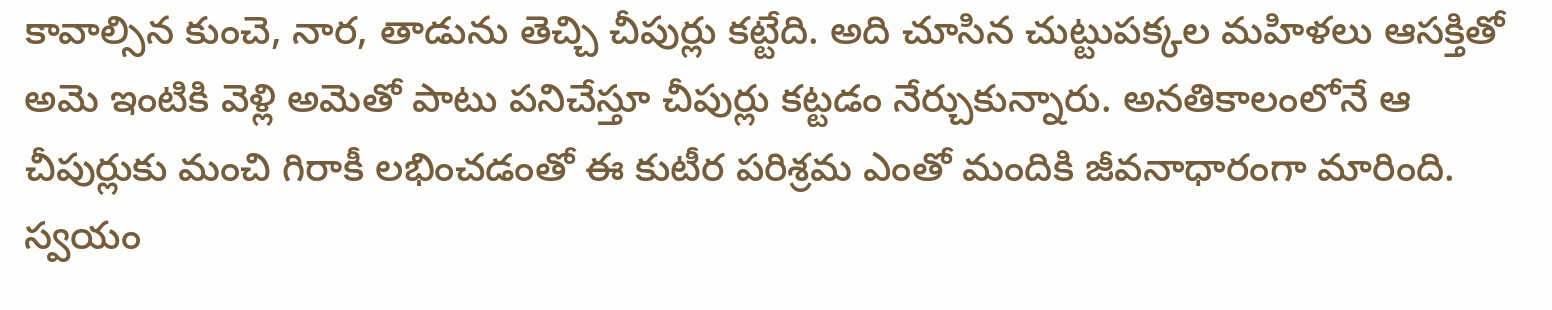కావాల్సిన కుంచె, నార, తాడును తెచ్చి చీపుర్లు కట్టేది. అది చూసిన చుట్టుపక్కల మహిళలు ఆసక్తితో అమె ఇంటికి వెళ్లి అమెతో పాటు పనిచేస్తూ చీపుర్లు కట్టడం నేర్చుకున్నారు. అనతికాలంలోనే ఆ చీపుర్లుకు మంచి గిరాకీ లభించడంతో ఈ కుటీర పరిశ్రమ ఎంతో మందికి జీవనాధారంగా మారింది. స్వయం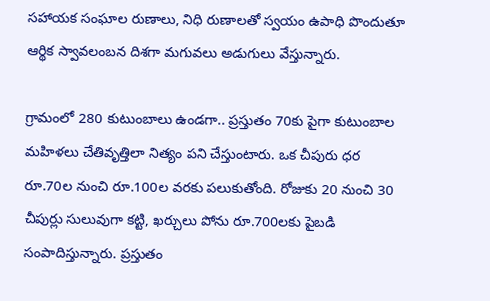సహాయక సంఘాల రుణాలు, నిధి రుణాలతో స్వయం ఉపాధి పొందుతూ ఆర్థిక స్వావలంబన దిశగా మగువలు అడుగులు వేస్తున్నారు.

గ్రామంలో 280 కుటుంబాలు ఉండగా.. ప్రస్తుతం 70కు పైగా కుటుంబాల మహిళలు చేతివృత్తిలా నిత్యం పని చేస్తుంటారు. ఒక చీపురు ధర రూ.70ల నుంచి రూ.100ల వరకు పలుకుతోంది. రోజుకు 20 నుంచి 30 చీపుర్లు సులువుగా కట్టి, ఖర్చులు పోను రూ.700లకు పైబడి సంపాదిస్తున్నారు. ప్రస్తుతం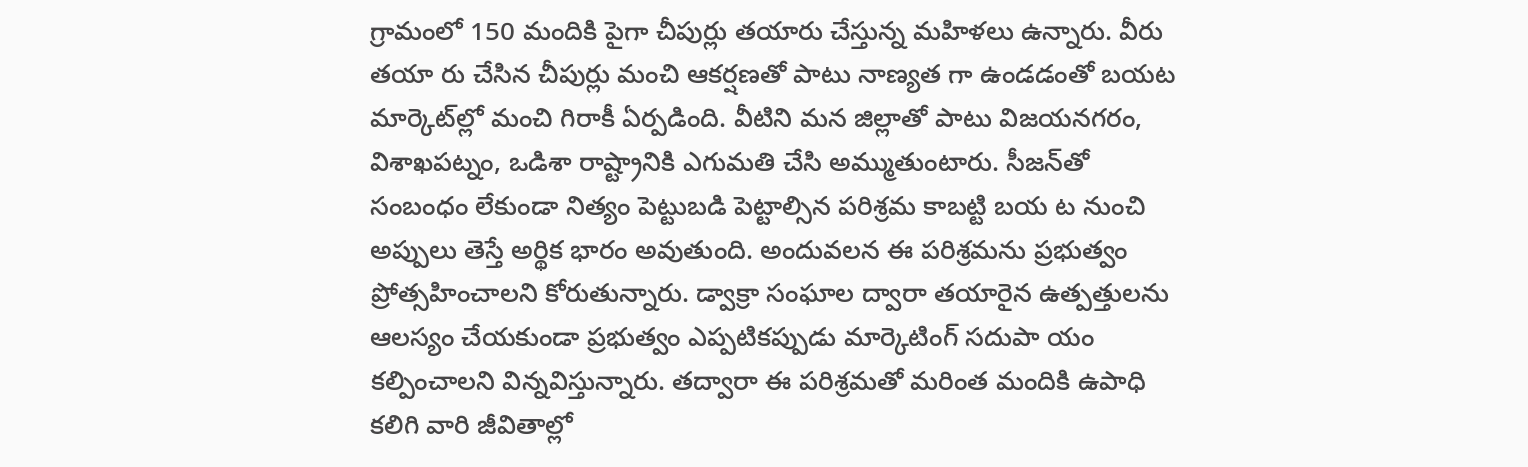గ్రామంలో 150 మందికి పైగా చీపుర్లు తయారు చేస్తున్న మహిళలు ఉన్నారు. వీరు తయా రు చేసిన చీపుర్లు మంచి ఆకర్షణతో పాటు నాణ్యత గా ఉండడంతో బయట మార్కెట్‌ల్లో మంచి గిరాకీ ఏర్పడింది. వీటిని మన జిల్లాతో పాటు విజయనగరం, విశాఖపట్నం, ఒడిశా రాష్ట్రానికి ఎగుమతి చేసి అమ్ముతుంటారు. సీజన్‌తో సంబంధం లేకుండా నిత్యం పెట్టుబడి పెట్టాల్సిన పరిశ్రమ కాబట్టి బయ ట నుంచి అప్పులు తెస్తే అర్థిక భారం అవుతుంది. అందువలన ఈ పరిశ్రమను ప్రభుత్వం ప్రోత్సహించాలని కోరుతున్నారు. డ్వాక్రా సంఘాల ద్వారా తయారైన ఉత్పత్తులను ఆలస్యం చేయకుండా ప్రభుత్వం ఎప్పటికప్పుడు మార్కెటింగ్‌ సదుపా యం కల్పించాలని విన్నవిస్తున్నారు. తద్వారా ఈ పరిశ్రమతో మరింత మందికి ఉపాధి కలిగి వారి జీవితాల్లో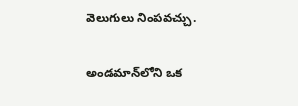వెలుగులు నింపవచ్చు.

అండమాన్‌లోని ఒక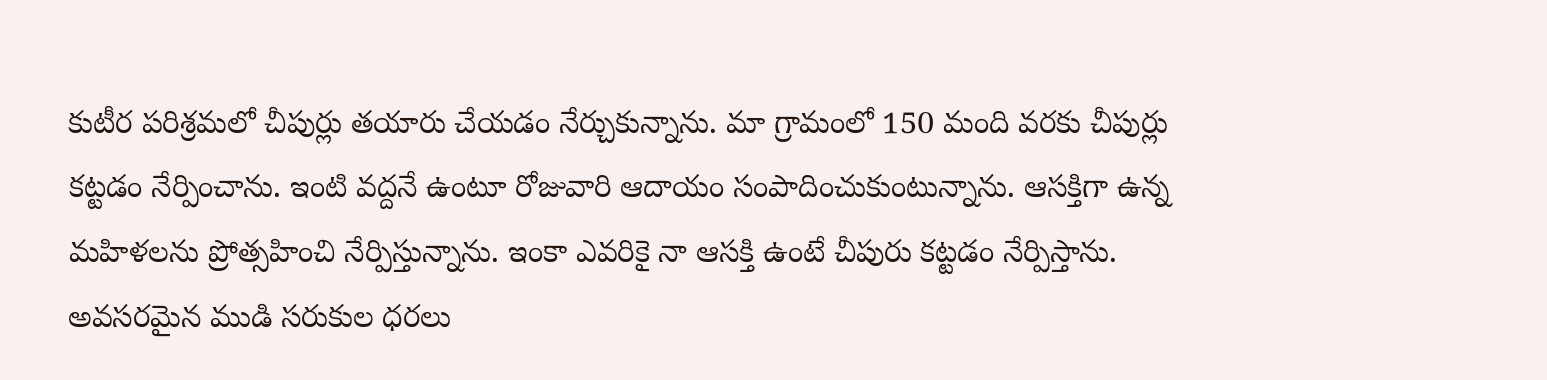కుటీర పరిశ్రమలో చీపుర్లు తయారు చేయడం నేర్చుకున్నాను. మా గ్రామంలో 150 మంది వరకు చీపుర్లు కట్టడం నేర్పించాను. ఇంటి వద్దనే ఉంటూ రోజువారి ఆదాయం సంపాదించుకుంటున్నాను. ఆసక్తిగా ఉన్న మహిళలను ప్రోత్సహించి నేర్పిస్తున్నాను. ఇంకా ఎవరికై నా ఆసక్తి ఉంటే చీపురు కట్టడం నేర్పిస్తాను. అవసరమైన ముడి సరుకుల ధరలు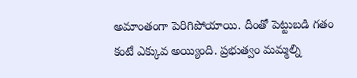అమాంతంగా పెరిగిపోయాయి. దీంతో పెట్టుబడి గతం కంటే ఎక్కువ అయ్యింది. ప్రభుత్వం మమ్మల్ని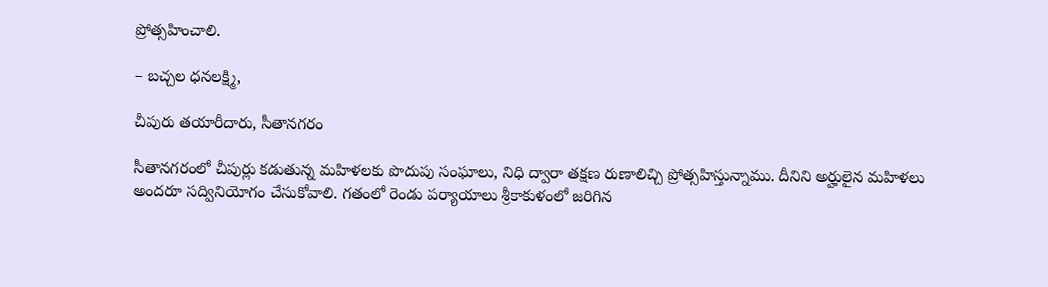ప్రోత్సహించాలి.

– బచ్చల ధనలక్ష్మి,

చీపురు తయారీదారు, సీతానగరం

సీతానగరంలో చీపుర్లు కడుతున్న మహిళలకు పొదుపు సంఘాలు, నిధి ద్వారా తక్షణ రుణాలిచ్చి ప్రోత్సహిస్తున్నాము. దీనిని అర్హులైన మహిళలు అందరూ సద్వినియోగం చేసుకోవాలి. గతంలో రెండు పర్యాయాలు శ్రీకాకుళంలో జరిగిన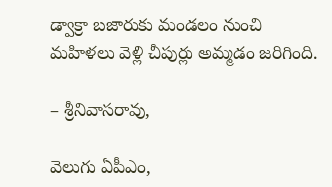డ్వాక్రా బజారుకు మండలం నుంచి మహిళలు వెళ్లి చీపుర్లు అమ్మడం జరిగింది.

– శ్రీనివాసరావు,

వెలుగు ఏపీఎం,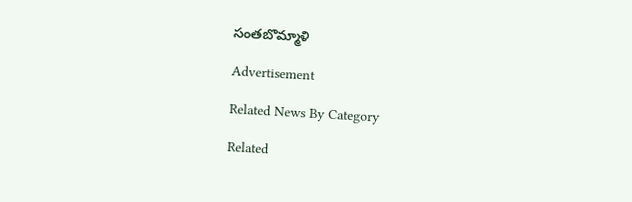సంతబొమ్మాళి

Advertisement

Related News By Category

Related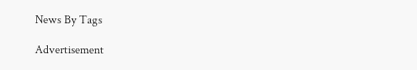News By Tags

Advertisement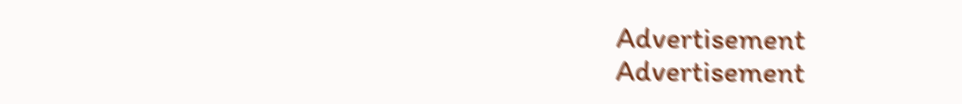Advertisement
Advertisement